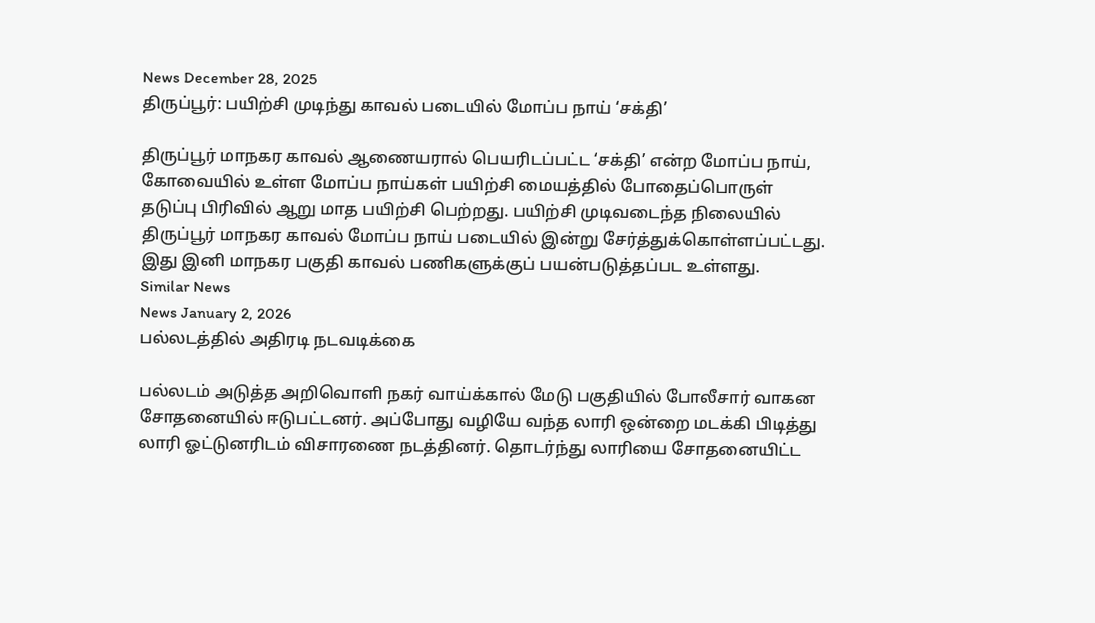News December 28, 2025
திருப்பூர்: பயிற்சி முடிந்து காவல் படையில் மோப்ப நாய் ‘சக்தி’

திருப்பூர் மாநகர காவல் ஆணையரால் பெயரிடப்பட்ட ‘சக்தி’ என்ற மோப்ப நாய், கோவையில் உள்ள மோப்ப நாய்கள் பயிற்சி மையத்தில் போதைப்பொருள் தடுப்பு பிரிவில் ஆறு மாத பயிற்சி பெற்றது. பயிற்சி முடிவடைந்த நிலையில் திருப்பூர் மாநகர காவல் மோப்ப நாய் படையில் இன்று சேர்த்துக்கொள்ளப்பட்டது. இது இனி மாநகர பகுதி காவல் பணிகளுக்குப் பயன்படுத்தப்பட உள்ளது.
Similar News
News January 2, 2026
பல்லடத்தில் அதிரடி நடவடிக்கை

பல்லடம் அடுத்த அறிவொளி நகர் வாய்க்கால் மேடு பகுதியில் போலீசார் வாகன சோதனையில் ஈடுபட்டனர். அப்போது வழியே வந்த லாரி ஒன்றை மடக்கி பிடித்து லாரி ஓட்டுனரிடம் விசாரணை நடத்தினர். தொடர்ந்து லாரியை சோதனையிட்ட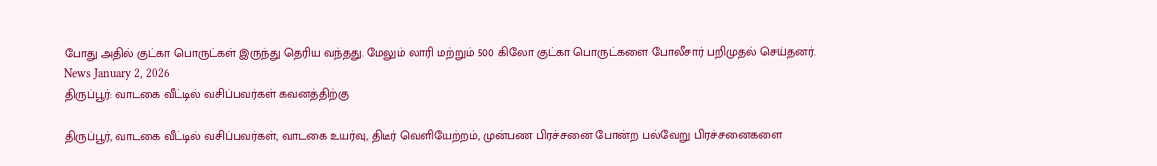போது அதில் குட்கா பொருட்கள் இருந்து தெரிய வந்தது. மேலும் லாரி மற்றும் 500 கிலோ குட்கா பொருட்களை போலீசார் பறிமுதல் செய்தனர்.
News January 2, 2026
திருப்பூர்: வாடகை வீட்டில் வசிப்பவர்கள் கவனத்திற்கு

திருப்பூர், வாடகை வீட்டில் வசிப்பவர்கள், வாடகை உயர்வு, திடீர் வெளியேற்றம், முன்பண பிரச்சனை போன்ற பல்வேறு பிரச்சனைகளை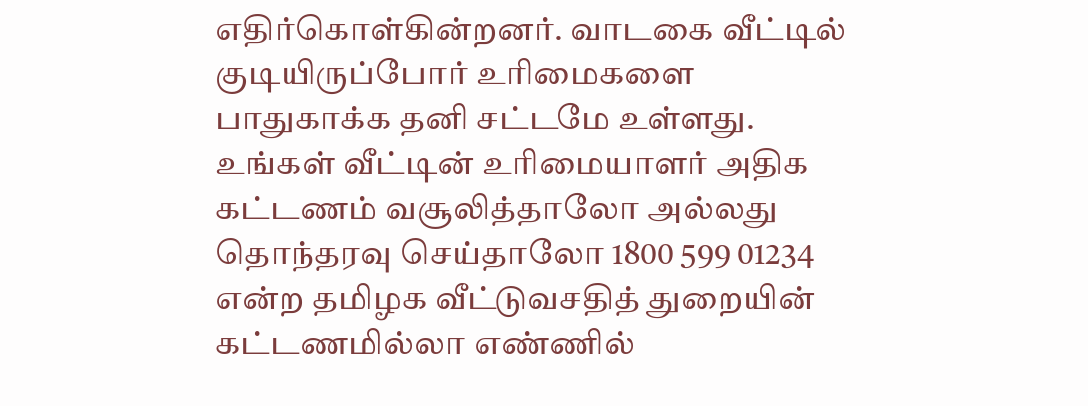எதிர்கொள்கின்றனர். வாடகை வீட்டில் குடியிருப்போர் உரிமைகளை பாதுகாக்க தனி சட்டமே உள்ளது. உங்கள் வீட்டின் உரிமையாளர் அதிக கட்டணம் வசூலித்தாலோ அல்லது தொந்தரவு செய்தாலோ 1800 599 01234 என்ற தமிழக வீட்டுவசதித் துறையின் கட்டணமில்லா எண்ணில்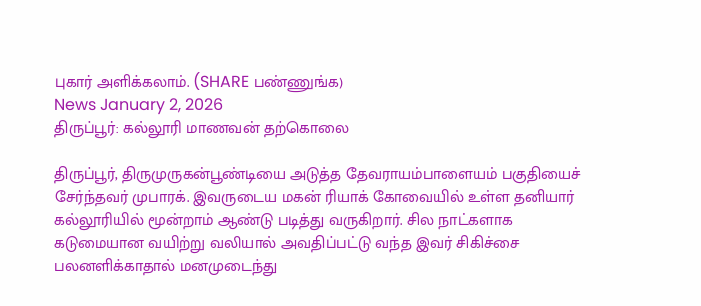புகார் அளிக்கலாம். (SHARE பண்ணுங்க)
News January 2, 2026
திருப்பூர்: கல்லூரி மாணவன் தற்கொலை

திருப்பூர், திருமுருகன்பூண்டியை அடுத்த தேவராயம்பாளையம் பகுதியைச் சேர்ந்தவர் முபாரக். இவருடைய மகன் ரியாக் கோவையில் உள்ள தனியார் கல்லூரியில் மூன்றாம் ஆண்டு படித்து வருகிறார். சில நாட்களாக கடுமையான வயிற்று வலியால் அவதிப்பட்டு வந்த இவர் சிகிச்சை பலனளிக்காதால் மனமுடைந்து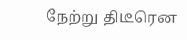நேற்று திடீரென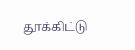தூக்கிட்டு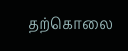தற்கொலை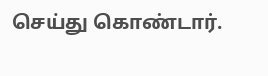செய்து கொண்டார்.